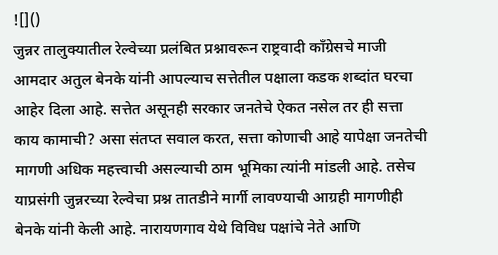![]()
जुन्नर तालुक्यातील रेल्वेच्या प्रलंबित प्रश्नावरून राष्ट्रवादी काँग्रेसचे माजी आमदार अतुल बेनके यांनी आपल्याच सत्तेतील पक्षाला कडक शब्दांत घरचा आहेर दिला आहे. सत्तेत असूनही सरकार जनतेचे ऐकत नसेल तर ही सत्ता काय कामाची? असा संतप्त सवाल करत, सत्ता कोणाची आहे यापेक्षा जनतेची मागणी अधिक महत्त्वाची असल्याची ठाम भूमिका त्यांनी मांडली आहे. तसेच याप्रसंगी जुन्नरच्या रेल्वेचा प्रश्न तातडीने मार्गी लावण्याची आग्रही मागणीही बेनके यांनी केली आहे. नारायणगाव येथे विविध पक्षांचे नेते आणि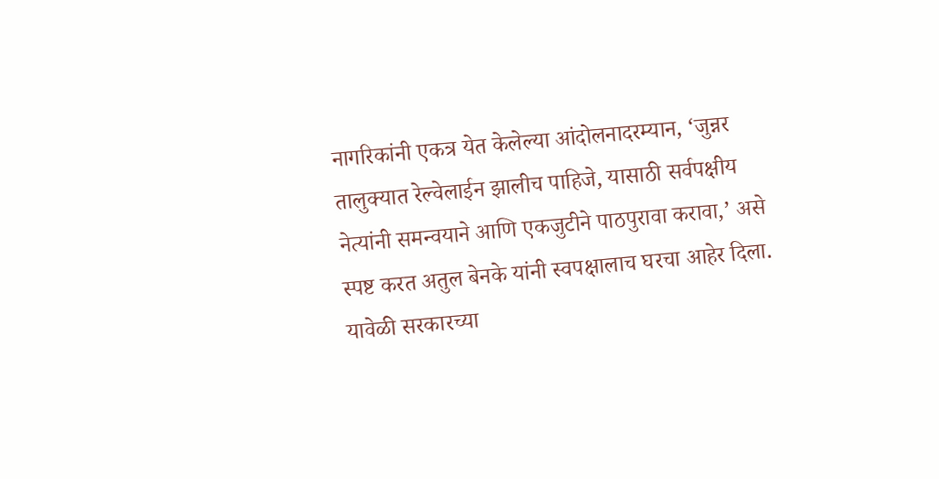नागरिकांनी एकत्र येत केलेल्या आंदोलनादरम्यान, ‘जुन्नर तालुक्यात रेल्वेलाईन झालीच पाहिजे, यासाठी सर्वपक्षीय नेत्यांनी समन्वयाने आणि एकजुटीने पाठपुरावा करावा,’ असे स्पष्ट करत अतुल बेनके यांनी स्वपक्षालाच घरचा आहेर दिला. यावेळी सरकारच्या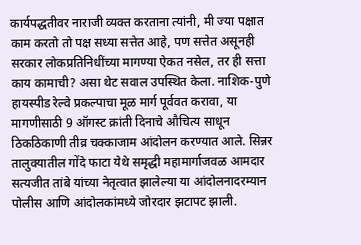कार्यपद्धतीवर नाराजी व्यक्त करताना त्यांनी, मी ज्या पक्षात काम करतो तो पक्ष सध्या सत्तेत आहे, पण सत्तेत असूनही सरकार लोकप्रतिनिधींच्या मागण्या ऐकत नसेल, तर ही सत्ता काय कामाची? असा थेट सवाल उपस्थित केला. नाशिक-पुणे हायस्पीड रेल्वे प्रकल्पाचा मूळ मार्ग पूर्ववत करावा, या मागणीसाठी 9 ऑगस्ट क्रांती दिनाचे औचित्य साधून ठिकठिकाणी तीव्र चक्काजाम आंदोलन करण्यात आले. सिन्नर तालुक्यातील गोंदे फाटा येथे समृद्धी महामार्गाजवळ आमदार सत्यजीत तांबे यांच्या नेतृत्वात झालेल्या या आंदोलनादरम्यान पोलीस आणि आंदोलकांमध्ये जोरदार झटापट झाली.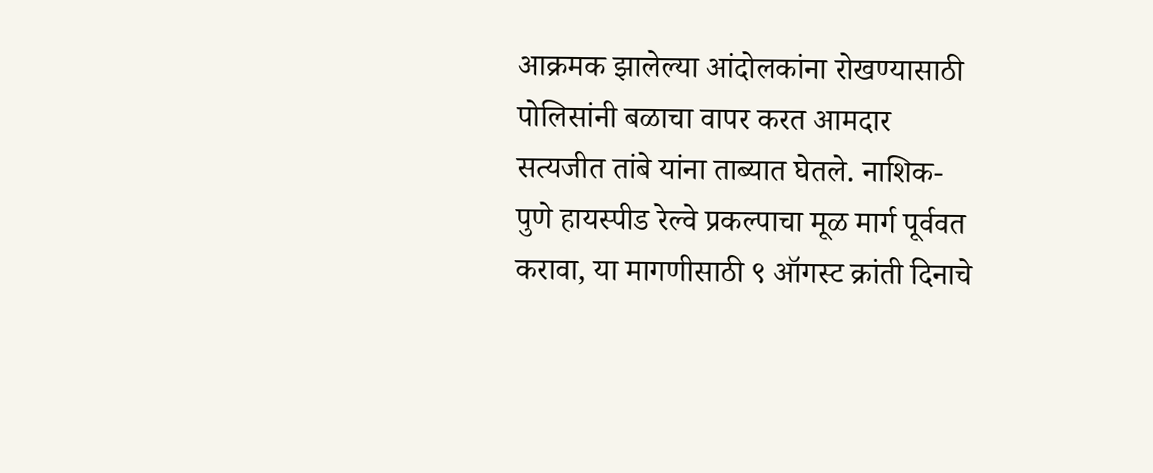आक्रमक झालेल्या आंदोलकांना रोखण्यासाठी पोलिसांनी बळाचा वापर करत आमदार सत्यजीत तांबे यांना ताब्यात घेतले. नाशिक-पुणे हायस्पीड रेल्वे प्रकल्पाचा मूळ मार्ग पूर्ववत करावा, या मागणीसाठी ९ ऑगस्ट क्रांती दिनाचे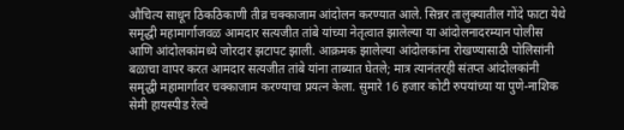औचित्य साधून ठिकठिकाणी तीव्र चक्काजाम आंदोलन करण्यात आले. सिन्नर तालुक्यातील गोंदे फाटा येथे समृद्धी महामार्गाजवळ आमदार सत्यजीत तांबे यांच्या नेतृत्वात झालेल्या या आंदोलनादरम्यान पोलीस आणि आंदोलकांमध्ये जोरदार झटापट झाली. आक्रमक झालेल्या आंदोलकांना रोखण्यासाठी पोलिसांनी बळाचा वापर करत आमदार सत्यजीत तांबे यांना ताब्यात घेतले; मात्र त्यानंतरही संतप्त आंदोलकांनी समृद्धी महामार्गावर चक्काजाम करण्याचा प्रयत्न केला. सुमारे 16 हजार कोटी रुपयांच्या या पुणे-नाशिक सेमी हायस्पीड रेल्वे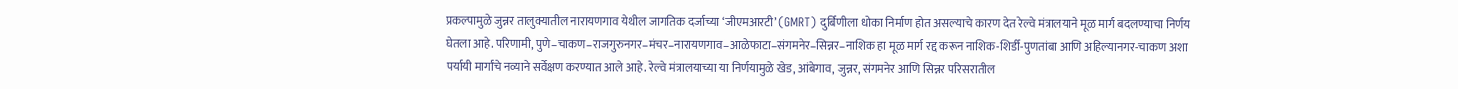प्रकल्पामुळे जुन्नर तालुक्यातील नारायणगाव येथील जागतिक दर्जाच्या ‘जीएमआरटी’ (GMRT) दुर्बिणीला धोका निर्माण होत असल्याचे कारण देत रेल्वे मंत्रालयाने मूळ मार्ग बदलण्याचा निर्णय घेतला आहे. परिणामी, पुणे–चाकण–राजगुरुनगर–मंचर–नारायणगाव–आळेफाटा–संगमनेर–सिन्नर–नाशिक हा मूळ मार्ग रद्द करून नाशिक-शिर्डी-पुणतांबा आणि अहिल्यानगर-चाकण अशा पर्यायी मार्गांचे नव्याने सर्वेक्षण करण्यात आले आहे. रेल्वे मंत्रालयाच्या या निर्णयामुळे खेड, आंबेगाव, जुन्नर, संगमनेर आणि सिन्नर परिसरातील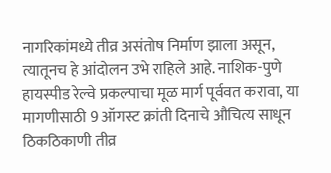नागरिकांमध्ये तीव्र असंतोष निर्माण झाला असून, त्यातूनच हे आंदोलन उभे राहिले आहे. नाशिक-पुणे हायस्पीड रेल्वे प्रकल्पाचा मूळ मार्ग पूर्ववत करावा, या मागणीसाठी 9 ऑगस्ट क्रांती दिनाचे औचित्य साधून ठिकठिकाणी तीव्र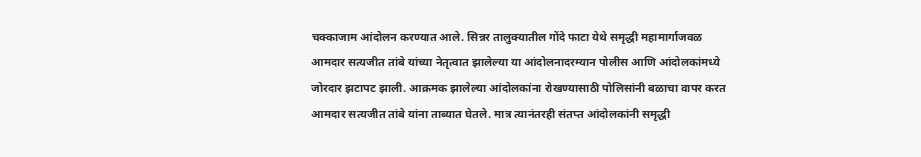चक्काजाम आंदोलन करण्यात आले. सिन्नर तालुक्यातील गोंदे फाटा येथे समृद्धी महामार्गाजवळ आमदार सत्यजीत तांबे यांच्या नेतृत्वात झालेल्या या आंदोलनादरम्यान पोलीस आणि आंदोलकांमध्ये जोरदार झटापट झाली. आक्रमक झालेल्या आंदोलकांना रोखण्यासाठी पोलिसांनी बळाचा वापर करत आमदार सत्यजीत तांबे यांना ताब्यात घेतले. मात्र त्यानंतरही संतप्त आंदोलकांनी समृद्धी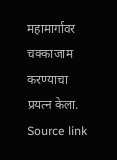महामार्गावर चक्काजाम करण्याचा प्रयत्न केला.
Source link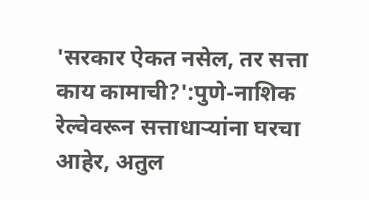'सरकार ऐकत नसेल, तर सत्ता काय कामाची?':पुणे-नाशिक रेल्वेवरून सत्ताधाऱ्यांना घरचा आहेर, अतुल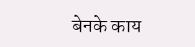बेनके काय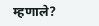म्हणाले?